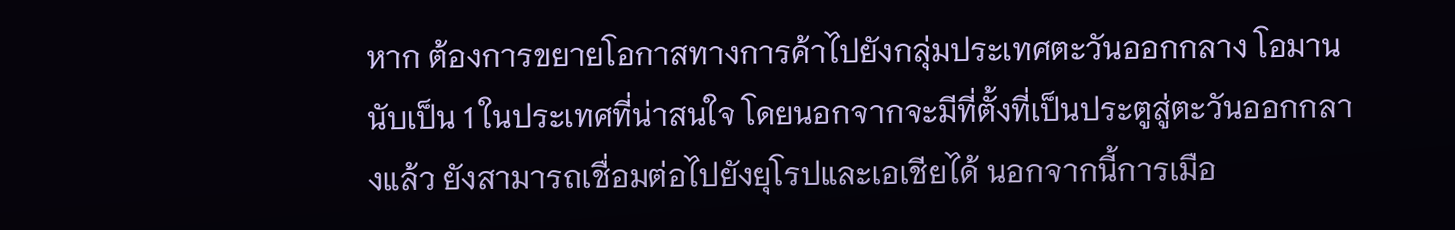หาก ต้องการขยายโอกาสทางการค้าไปยังกลุ่มประเทศตะวันออกกลาง โอมานนับเป็น 1 ในประเทศที่น่าสนใจ โดยนอกจากจะมีที่ตั้งที่เป็นประตูสู่ตะวันออกกลางแล้ว ยังสามารถเชื่อมต่อไปยังยุโรปและเอเชียได้ นอกจากนี้การเมือ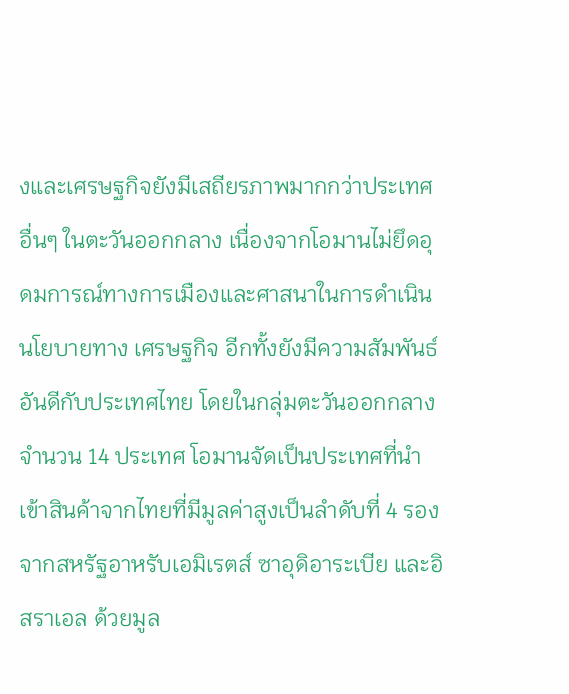งและเศรษฐกิจยังมีเสถียรภาพมากกว่าประเทศอื่นๆ ในตะวันออกกลาง เนื่องจากโอมานไม่ยึดอุดมการณ์ทางการเมืองและศาสนาในการดำเนินนโยบายทาง เศรษฐกิจ อีกทั้งยังมีความสัมพันธ์อันดีกับประเทศไทย โดยในกลุ่มตะวันออกกลางจำนวน 14 ประเทศ โอมานจัดเป็นประเทศที่นำเข้าสินค้าจากไทยที่มีมูลค่าสูงเป็นลำดับที่ 4 รองจากสหรัฐอาหรับเอมิเรตส์ ซาอุดิอาระเบีย และอิสราเอล ด้วยมูล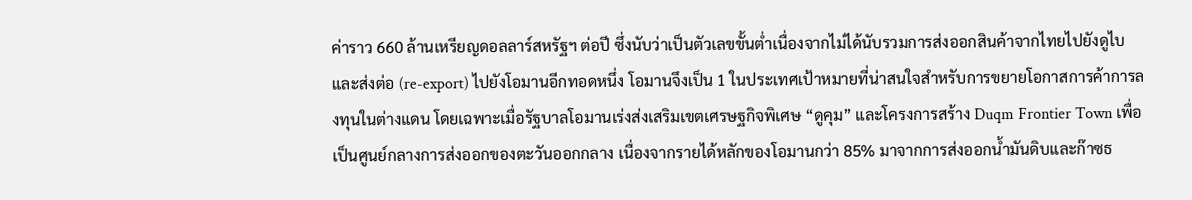ค่าราว 660 ล้านเหรียญดอลลาร์สหรัฐฯ ต่อปี ซึ่งนับว่าเป็นตัวเลขขั้นต่ำเนื่องจากไม่ได้นับรวมการส่งออกสินค้าจากไทยไปยังดูไบและส่งต่อ (re-export) ไปยังโอมานอีกทอดหนึ่ง โอมานจึงเป็น 1 ในประเทศเป้าหมายที่น่าสนใจสำหรับการขยายโอกาสการค้าการลงทุนในต่างแดน โดยเฉพาะเมื่อรัฐบาลโอมานเร่งส่งเสริมเขตเศรษฐกิจพิเศษ “ดูคุม” และโครงการสร้าง Duqm Frontier Town เพื่อเป็นศูนย์กลางการส่งออกของตะวันออกกลาง เนื่องจากรายได้หลักของโอมานกว่า 85% มาจากการส่งออกน้ำมันดิบและก๊าซธ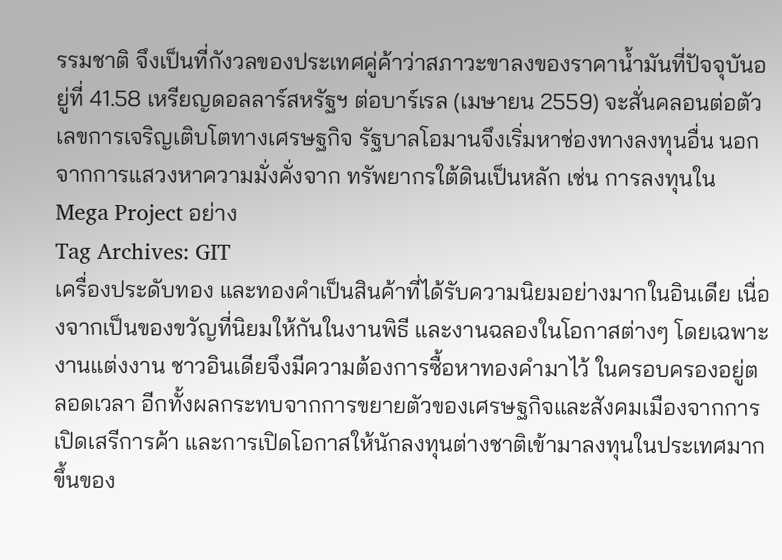รรมชาติ จึงเป็นที่กังวลของประเทศคู่ค้าว่าสภาวะขาลงของราคาน้ำมันที่ปัจจุบันอยู่ที่ 41.58 เหรียญดอลลาร์สหรัฐฯ ต่อบาร์เรล (เมษายน 2559) จะสั่นคลอนต่อตัวเลขการเจริญเติบโตทางเศรษฐกิจ รัฐบาลโอมานจึงเริ่มหาช่องทางลงทุนอื่น นอกจากการแสวงหาความมั่งคั่งจาก ทรัพยากรใต้ดินเป็นหลัก เช่น การลงทุนใน Mega Project อย่าง
Tag Archives: GIT
เครื่องประดับทอง และทองคำเป็นสินค้าที่ได้รับความนิยมอย่างมากในอินเดีย เนื่องจากเป็นของขวัญที่นิยมให้กันในงานพิธี และงานฉลองในโอกาสต่างๆ โดยเฉพาะงานแต่งงาน ชาวอินเดียจึงมีความต้องการซื้อหาทองคำมาไว้ ในครอบครองอยู่ตลอดเวลา อีกทั้งผลกระทบจากการขยายตัวของเศรษฐกิจและสังคมเมืองจากการเปิดเสรีการค้า และการเปิดโอกาสให้นักลงทุนต่างชาติเข้ามาลงทุนในประเทศมากขึ้นของ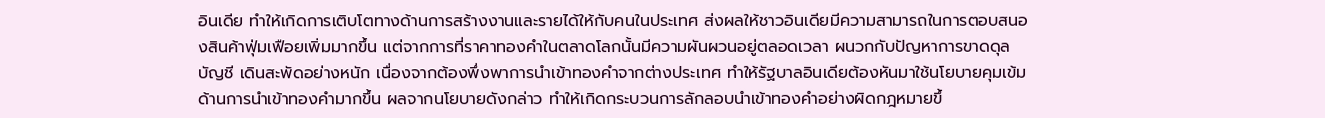อินเดีย ทำให้เกิดการเติบโตทางด้านการสร้างงานและรายได้ให้กับคนในประเทศ ส่งผลให้ชาวอินเดียมีความสามารถในการตอบสนองสินค้าฟุ่มเฟือยเพิ่มมากขึ้น แต่จากการที่ราคาทองคำในตลาดโลกนั้นมีความผันผวนอยู่ตลอดเวลา ผนวกกับปัญหาการขาดดุลบัญชี เดินสะพัดอย่างหนัก เนื่องจากต้องพึ่งพาการนำเข้าทองคำจากต่างประเทศ ทำให้รัฐบาลอินเดียต้องหันมาใช้นโยบายคุมเข้มด้านการนำเข้าทองคำมากขึ้น ผลจากนโยบายดังกล่าว ทำให้เกิดกระบวนการลักลอบนำเข้าทองคำอย่างผิดกฎหมายขึ้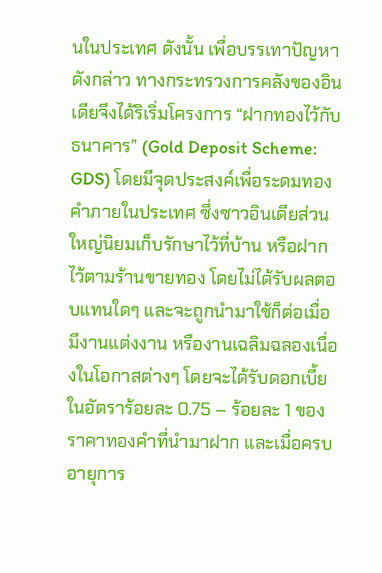นในประเทศ ดังนั้น เพื่อบรรเทาปัญหาดังกล่าว ทางกระทรวงการคลังของอินเดียจึงได้ริเริ่มโครงการ “ฝากทองไว้กับธนาคาร” (Gold Deposit Scheme: GDS) โดยมีจุดประสงค์เพื่อระดมทองคำภายในประเทศ ซึ่งซาวอินเดียส่วนใหญ่นิยมเก็บรักษาไว้ที่บ้าน หรือฝากไว้ตามร้านขายทอง โดยไม่ได้รับผลตอบแทนใดๆ และจะถูกนำมาใช้ก็ต่อเมื่อมีงานแต่งงาน หรืองานเฉลิมฉลองเนื่องในโอกาสต่างๆ โดยจะได้รับดอกเบี้ยในอัตราร้อยละ 0.75 – ร้อยละ 1 ของราคาทองคำที่นำมาฝาก และเมื่อครบอายุการ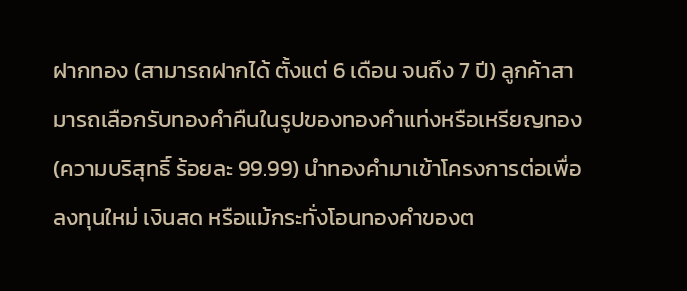ฝากทอง (สามารถฝากได้ ตั้งแต่ 6 เดือน จนถึง 7 ปี) ลูกค้าสามารถเลือกรับทองคำคืนในรูปของทองคำแท่งหรือเหรียญทอง (ความบริสุทธิ์ ร้อยละ 99.99) นำทองคำมาเข้าโครงการต่อเพื่อลงทุนใหม่ เงินสด หรือแม้กระทั่งโอนทองคำของต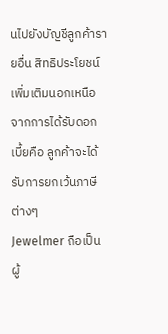นไปยังบัญชีลูกค้ารายอื่น สิทธิประโยชน์เพิ่มเติมนอกเหนือจากการได้รับดอกเบี้ยคือ ลูกค้าจะได้รับการยกเว้นภาษีต่างๆ
Jewelmer ถือเป็นผู้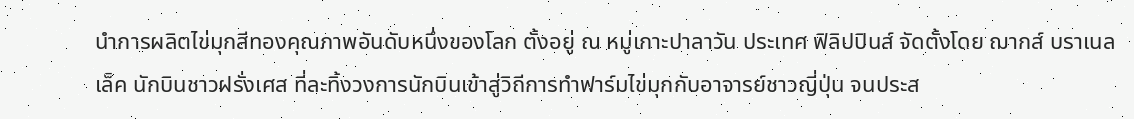นำการผลิตไข่มุกสีทองคุณภาพอันดับหนึ่งของโลก ตั้งอยู่ ณ หมู่เกาะปาลาวัน ประเทศ ฟิลิปปินส์ จัดตั้งโดย ฌากส์ บราเนลเล็ค นักบินชาวฝรั่งเศส ที่ละทิ้งวงการนักบินเข้าสู่วิถีการทำฟาร์มไข่มุกกับอาจารย์ชาวญี่ปุ่น จนประส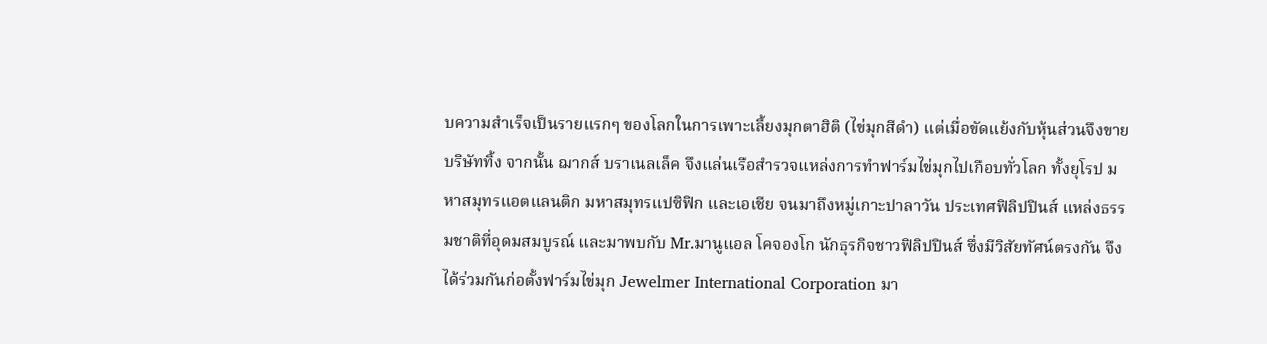บความสำเร็จเป็นรายแรกๆ ของโลกในการเพาะเลี้ยงมุกตาฮิติ (ไข่มุกสีดำ) แต่เมื่อขัดแย้งกับหุ้นส่วนจึงขายบริษัททิ้ง จากนั้น ฌากส์ บราเนลเล็ค จึงแล่นเรือสำรวจแหล่งการทำฟาร์มไข่มุกไปเกือบทั่วโลก ทั้งยุโรป มหาสมุทรแอตแลนติก มหาสมุทรแปซิฟิก และเอเชีย จนมาถึงหมู่เกาะปาลาวัน ประเทศฟิลิปปินส์ แหล่งธรรมชาติที่อุดมสมบูรณ์ และมาพบกับ Mr.มานูแอล โคจองโก นักธุรกิจชาวฟิลิปปินส์ ซึ่งมีวิสัยทัศน์ตรงกัน จึงได้ร่วมกันก่อตั้งฟาร์มไข่มุก Jewelmer International Corporation มา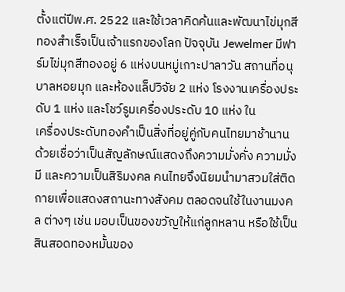ตั้งแต่ปีพ.ศ. 2522 และใช้เวลาคิดค้นและพัฒนาไข่มุกสีทองสำเร็จเป็นเจ้าแรกของโลก ปัจจุบัน Jewelmer มีฟาร์มไข่มุกสีทองอยู่ 6 แห่งบนหมู่เกาะปาลาวัน สถานที่อนุบาลหอยมุก และห้องแล็ปวิจัย 2 แห่ง โรงงานเครื่องประดับ 1 แห่ง และโชว์รูมเครื่องประดับ 10 แห่ง ใน
เครื่องประดับทองคำเป็นสิ่งที่อยู่คู่กับคนไทยมาช้านาน ด้วยเชื่อว่าเป็นสัญลักษณ์แสดงถึงความมั่งคั่ง ความมั่งมี และความเป็นสิริมงคล คนไทยจึงนิยมนำมาสวมใส่ติดกายเพื่อแสดงสถานะทางสังคม ตลอดจนใช้ในงานมงคล ต่างๆ เช่น มอบเป็นของขวัญให้แก่ลูกหลาน หรือใช้เป็นสินสอดทองหมั้นของ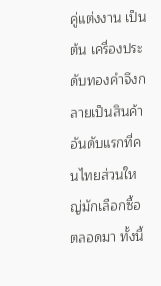คู่แต่งงาน เป็นต้น เครื่องประดับทองคำจึงกลายเป็นสินค้าอันดับแรกที่คนไทยส่วนใหญ่มักเลือกซื้อตลอดมา ทั้งนี้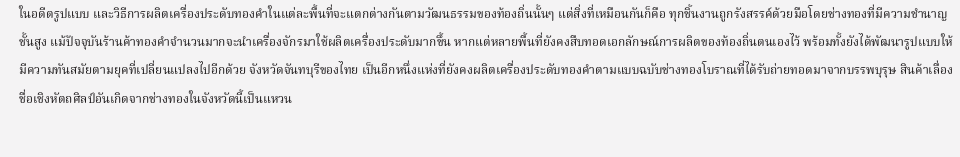ในอดีตรูปแบบ และวิธีการผลิตเครื่องประดับทองคำในแต่ละพื้นที่จะแตกต่างกันตามวัฒนธรรมของท้องถิ่นนั้นๆ แต่สิ่งที่เหมือนกันก็คือ ทุกชิ้นงานถูกรังสรรค์ด้วยมือโดยช่างทองที่มีความชำนาญชั้นสูง แม้ปัจจุบันร้านค้าทองคำจำนวนมากจะนำเครื่องจักรมาใช้ผลิตเครื่องประดับมากขึ้น หากแต่หลายพื้นที่ยังคงสืบทอดเอกลักษณ์การผลิตของท้องถิ่นตนเองไว้ พร้อมทั้งยังได้พัฒนารูปแบบให้มีความทันสมัยตามยุคที่เปลี่ยนแปลงไปอีกด้วย จังหวัดจันทบุรีของไทย เป็นอีกหนึ่งแห่งที่ยังคงผลิตเครื่องประดับทองคำตามแบบฉบับช่างทองโบราณที่ได้รับถ่ายทอดมาจากบรรพบุรุษ สินค้าเลื่องชื่อเชิงหัตถศิลป์อันเกิดจากช่างทองในจังหวัดนี้เป็นแหวน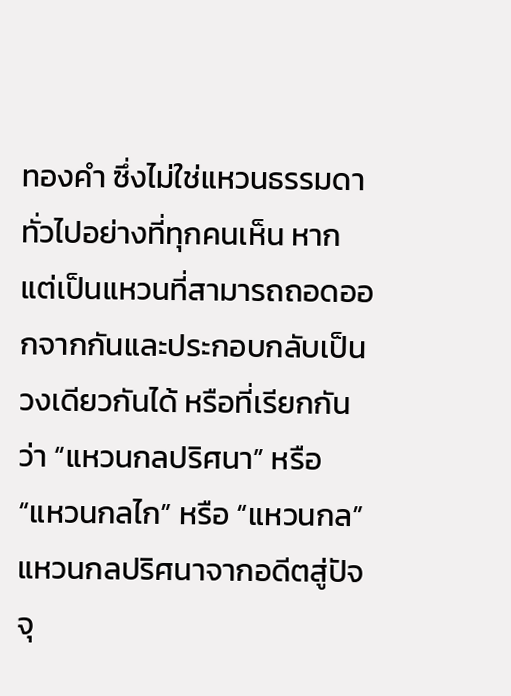ทองคำ ซึ่งไม่ใช่แหวนธรรมดาทั่วไปอย่างที่ทุกคนเห็น หากแต่เป็นแหวนที่สามารถถอดออกจากกันและประกอบกลับเป็นวงเดียวกันได้ หรือที่เรียกกันว่า “แหวนกลปริศนา” หรือ “แหวนกลไก” หรือ “แหวนกล” แหวนกลปริศนาจากอดีตสู่ปัจจุ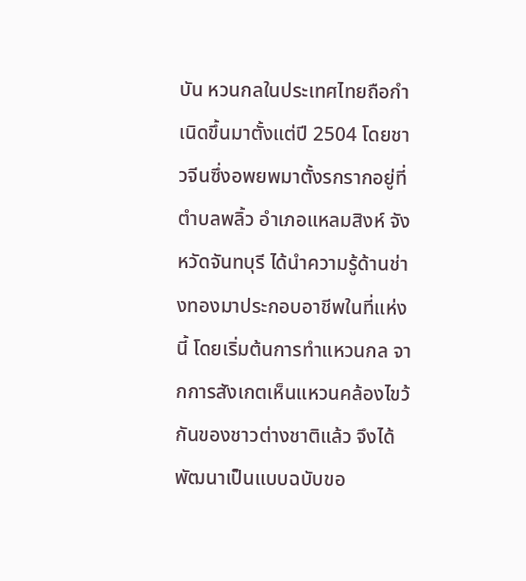บัน หวนกลในประเทศไทยถือกำเนิดขึ้นมาตั้งแต่ปี 2504 โดยชาวจีนซึ่งอพยพมาตั้งรกรากอยู่ที่ตำบลพลิ้ว อำเภอแหลมสิงห์ จังหวัดจันทบุรี ได้นำความรู้ด้านช่างทองมาประกอบอาชีพในที่แห่งนี้ โดยเริ่มต้นการทำแหวนกล จากการสังเกตเห็นแหวนคล้องไขว้กันของชาวต่างชาติแล้ว จึงได้พัฒนาเป็นแบบฉบับขอ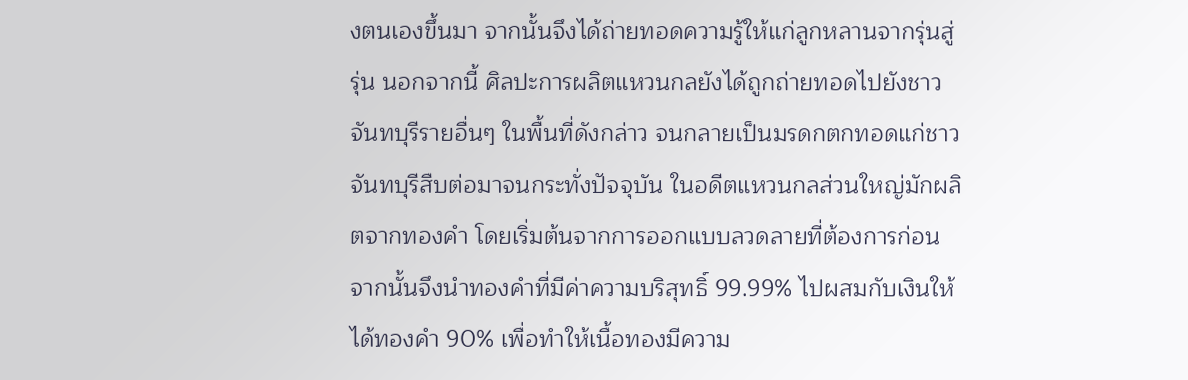งตนเองขึ้นมา จากนั้นจึงได้ถ่ายทอดความรู้ให้แก่ลูกหลานจากรุ่นสู่รุ่น นอกจากนี้ ศิลปะการผลิตแหวนกลยังได้ถูกถ่ายทอดไปยังชาวจันทบุรีรายอื่นๆ ในพื้นที่ดังกล่าว จนกลายเป็นมรดกตกทอดแก่ชาวจันทบุรีสืบต่อมาจนกระทั่งปัจจุบัน ในอดีตแหวนกลส่วนใหญ่มักผลิตจากทองคำ โดยเริ่มต้นจากการออกแบบลวดลายที่ต้องการก่อน จากนั้นจึงนำทองคำที่มีค่าความบริสุทธิ์ 99.99% ไปผสมกับเงินให้ได้ทองคำ 90% เพื่อทำให้เนื้อทองมีความ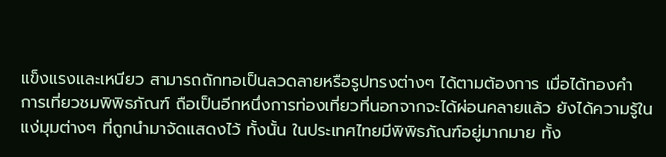แข็งแรงและเหนียว สามารถถักทอเป็นลวดลายหรือรูปทรงต่างๆ ได้ตามต้องการ เมื่อได้ทองคำ
การเที่ยวชมพิพิธภัณฑ์ ถือเป็นอีกหนึ่งการท่องเที่ยวที่นอกจากจะได้ผ่อนคลายแล้ว ยังได้ความรู้ในแง่มุมต่างๆ ที่ถูกนำมาจัดแสดงไว้ ทั้งนั้น ในประเทศไทยมีพิพิธภัณฑ์อยู่มากมาย ทั้ง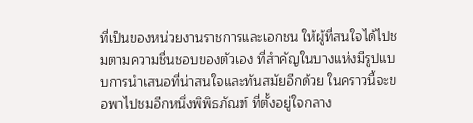ที่เป็นของหน่วยงานราชการและเอกชน ให้ผู้ที่สนใจได้ไปชมตามความชื่นชอบของตัวเอง ที่สำคัญในบางแห่งมีรูปแบบการนำเสนอที่น่าสนใจและทันสมัยอีกด้วย ในคราวนี้จะขอพาไปชมอีกหนึ่งพิพิธภัณฑ์ ที่ตั้งอยู่ใจกลาง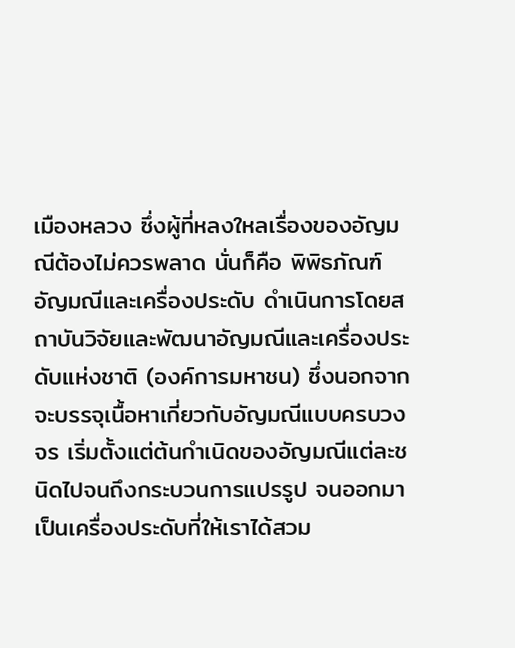เมืองหลวง ซึ่งผู้ที่หลงใหลเรื่องของอัญมณีต้องไม่ควรพลาด นั่นก็คือ พิพิธภัณฑ์อัญมณีและเครื่องประดับ ดำเนินการโดยสถาบันวิจัยและพัฒนาอัญมณีและเครื่องประดับแห่งชาติ (องค์การมหาชน) ซึ่งนอกจากจะบรรจุเนื้อหาเกี่ยวกับอัญมณีแบบครบวงจร เริ่มตั้งแต่ต้นกำเนิดของอัญมณีแต่ละชนิดไปจนถึงกระบวนการแปรรูป จนออกมาเป็นเครื่องประดับที่ให้เราได้สวม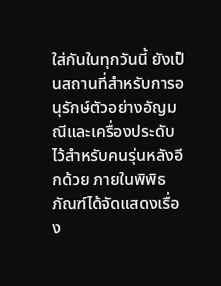ใส่กันในทุกวันนี้ ยังเป็นสถานที่สำหรับการอนุรักษ์ตัวอย่างอัญมณีและเครื่องประดับไว้สำหรับคนรุ่นหลังอีกด้วย ภายในพิพิธภัณฑ์ได้จัดแสดงเรื่อง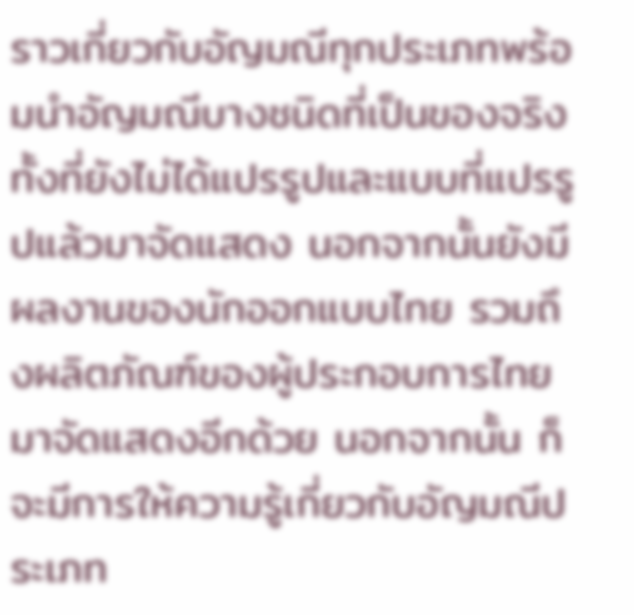ราวเกี่ยวกับอัญมณีทุกประเภทพร้อมนำอัญมณีบางชนิดที่เป็นของจริง ทั้งที่ยังไม่ได้แปรรูปและแบบที่แปรรูปแล้วมาจัดแสดง นอกจากนั้นยังมีผลงานของนักออกแบบไทย รวมถึงผลิตภัณฑ์ของผู้ประกอบการไทยมาจัดแสดงอีกด้วย นอกจากนั้น ก็จะมีการให้ความรู้เกี่ยวกับอัญมณีประเภท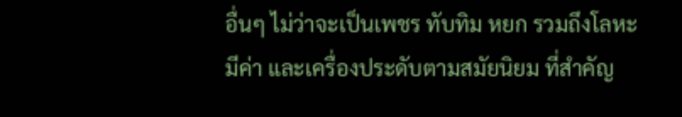อื่นๆ ไม่ว่าจะเป็นเพชร ทับทิม หยก รวมถึงโลหะมีค่า และเครื่องประดับตามสมัยนิยม ที่สำคัญ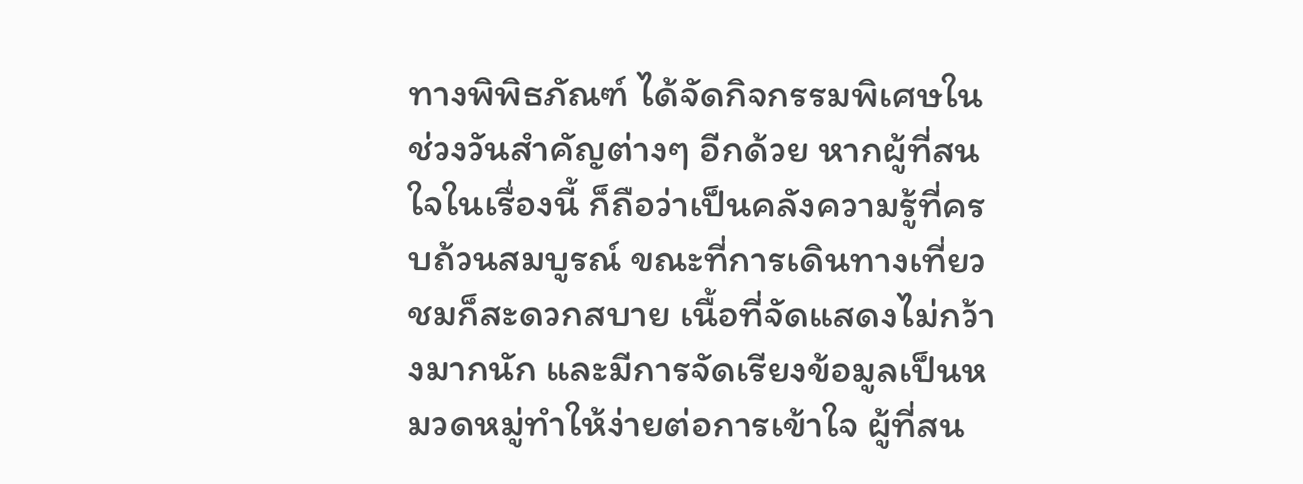ทางพิพิธภัณฑ์ ได้จัดกิจกรรมพิเศษในช่วงวันสำคัญต่างๆ อีกด้วย หากผู้ที่สนใจในเรื่องนี้ ก็ถือว่าเป็นคลังความรู้ที่ครบถ้วนสมบูรณ์ ขณะที่การเดินทางเที่ยวชมก็สะดวกสบาย เนื้อที่จัดแสดงไม่กว้างมากนัก และมีการจัดเรียงข้อมูลเป็นหมวดหมู่ทำให้ง่ายต่อการเข้าใจ ผู้ที่สน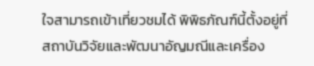ใจสามารถเข้าเที่ยวชมได้ พิพิธภัณฑ์นี้ตั้งอยู่ที่ สถาบันวิจัยและพัฒนาอัญมณีและเครื่อง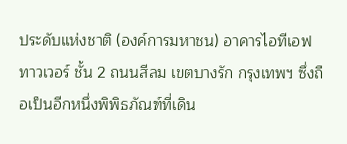ประดับแห่งชาติ (องค์การมหาชน) อาคารไอทีเอฟ ทาวเวอร์ ชั้น 2 ถนนสีลม เขตบางรัก กรุงเทพฯ ซึ่งถือเป็นอีกหนึ่งพิพิธภัณฑ์ที่เดิน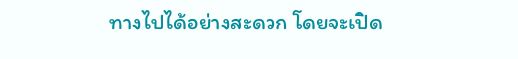ทางไปได้อย่างสะดวก โดยจะเปิด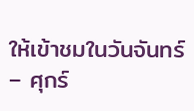ให้เข้าชมในวันจันทร์ – ศุกร์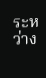ระหว่าง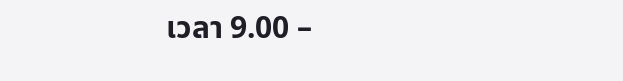เวลา 9.00 –